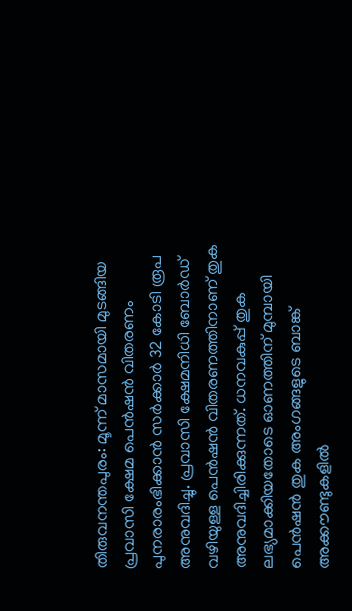തിരുവനന്തപുരം: മൂന്ന് മാസമായി മുടങ്ങിയ പ്രവാസി ക്ഷേമ പെൻഷൻ വിതരണം പുനരാരംഭിക്കാൻ സർക്കാർ 32 കോടി രൂപ അനുവദിച്ചു. പ്രവാസി ക്ഷേമനിധി ബോർഡ് വഴിയുള്ള പെൻഷൻ വിതരണത്തിനാണ് തുക അനുവദിച്ചിരിക്കുന്നത്. ധനവകുപ്പ് തുക ലഭ്യമാക്കിയതോടെ ഓണത്തിന് മുമ്പായി പെൻഷൻ തുക അംഗങ്ങളുടെ ബാങ്ക് അക്കൗണ്ടുകളിൽ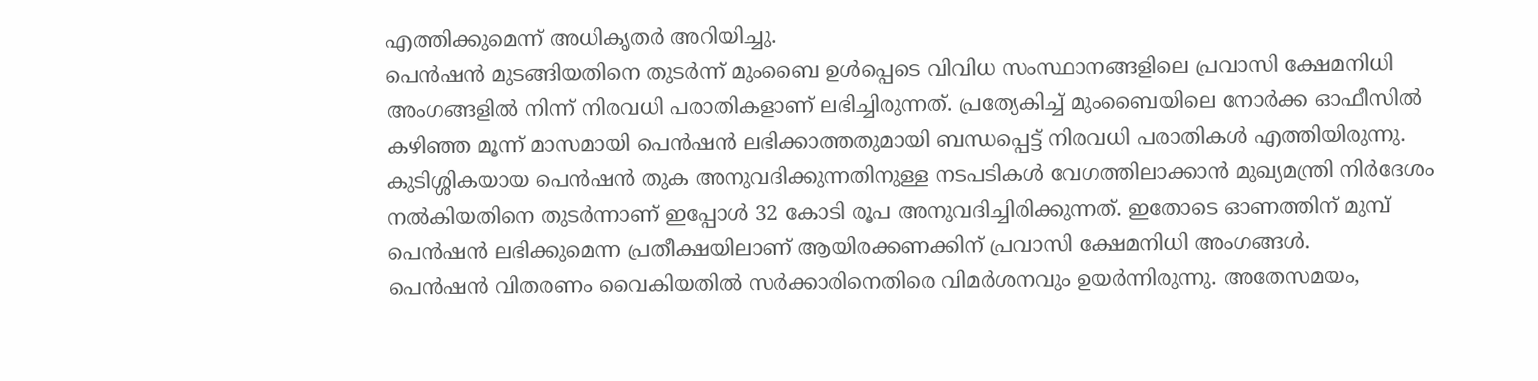എത്തിക്കുമെന്ന് അധികൃതർ അറിയിച്ചു.
പെൻഷൻ മുടങ്ങിയതിനെ തുടർന്ന് മുംബൈ ഉൾപ്പെടെ വിവിധ സംസ്ഥാനങ്ങളിലെ പ്രവാസി ക്ഷേമനിധി അംഗങ്ങളിൽ നിന്ന് നിരവധി പരാതികളാണ് ലഭിച്ചിരുന്നത്. പ്രത്യേകിച്ച് മുംബൈയിലെ നോർക്ക ഓഫീസിൽ കഴിഞ്ഞ മൂന്ന് മാസമായി പെൻഷൻ ലഭിക്കാത്തതുമായി ബന്ധപ്പെട്ട് നിരവധി പരാതികൾ എത്തിയിരുന്നു.
കുടിശ്ശികയായ പെൻഷൻ തുക അനുവദിക്കുന്നതിനുള്ള നടപടികൾ വേഗത്തിലാക്കാൻ മുഖ്യമന്ത്രി നിർദേശം നൽകിയതിനെ തുടർന്നാണ് ഇപ്പോൾ 32 കോടി രൂപ അനുവദിച്ചിരിക്കുന്നത്. ഇതോടെ ഓണത്തിന് മുമ്പ് പെൻഷൻ ലഭിക്കുമെന്ന പ്രതീക്ഷയിലാണ് ആയിരക്കണക്കിന് പ്രവാസി ക്ഷേമനിധി അംഗങ്ങൾ.
പെൻഷൻ വിതരണം വൈകിയതിൽ സർക്കാരിനെതിരെ വിമർശനവും ഉയർന്നിരുന്നു. അതേസമയം,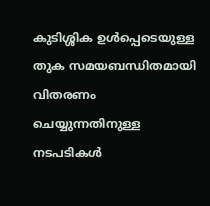കുടിശ്ശിക ഉൾപ്പെടെയുള്ള തുക സമയബന്ധിതമായി വിതരണം ചെയ്യുന്നതിനുള്ള നടപടികൾ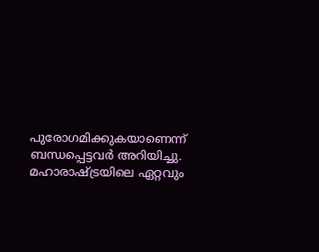പുരോഗമിക്കുകയാണെന്ന് ബന്ധപ്പെട്ടവർ അറിയിച്ചു.
മഹാരാഷ്ട്രയിലെ ഏറ്റവും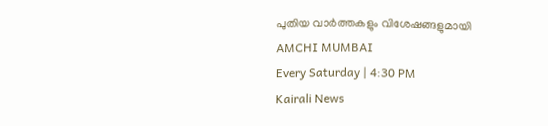പുതിയ വാർത്തകളും വിശേഷങ്ങളുമായി
AMCHI MUMBAI
Every Saturday | 4:30 PM
Kairali News